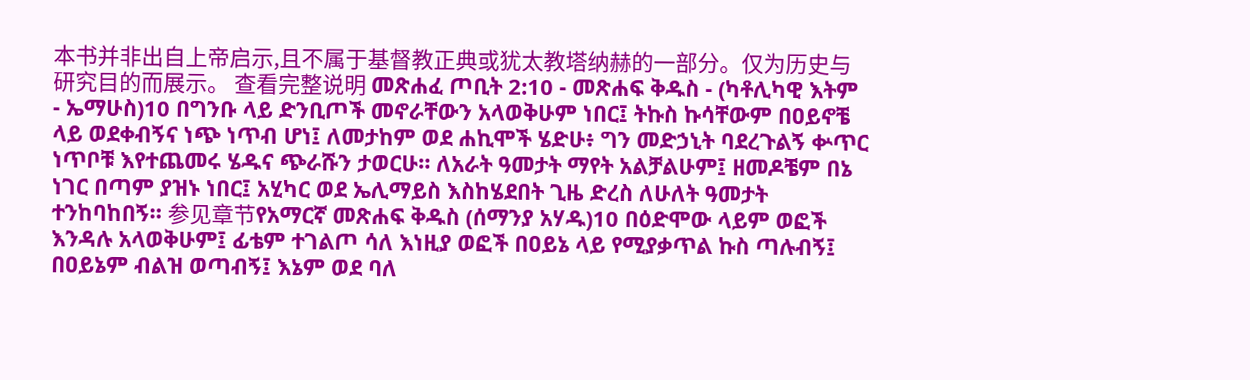本书并非出自上帝启示,且不属于基督教正典或犹太教塔纳赫的一部分。仅为历史与研究目的而展示。 查看完整说明 መጽሐፈ ጦቢት 2:10 - መጽሐፍ ቅዱስ - (ካቶሊካዊ እትም - ኤማሁስ)10 በግንቡ ላይ ድንቢጦች መኖራቸውን አላወቅሁም ነበር፤ ትኩስ ኩሳቸውም በዐይኖቼ ላይ ወደቀብኝና ነጭ ነጥብ ሆነ፤ ለመታከም ወደ ሐኪሞች ሄድሁ፥ ግን መድኃኒት ባደረጉልኝ ቍጥር ነጥቦቹ እየተጨመሩ ሄዱና ጭራሹን ታወርሁ። ለአራት ዓመታት ማየት አልቻልሁም፤ ዘመዶቼም በኔ ነገር በጣም ያዝኑ ነበር፤ አሂካር ወደ ኤሊማይስ እስከሄደበት ጊዜ ድረስ ለሁለት ዓመታት ተንከባከበኝ። 参见章节የአማርኛ መጽሐፍ ቅዱስ (ሰማንያ አሃዱ)10 በዕድሞው ላይም ወፎች እንዳሉ አላወቅሁም፤ ፊቴም ተገልጦ ሳለ እነዚያ ወፎች በዐይኔ ላይ የሚያቃጥል ኩስ ጣሉብኝ፤ በዐይኔም ብልዝ ወጣብኝ፤ እኔም ወደ ባለ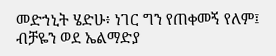መድኀኒት ሄድሁ፥ ነገር ግን የጠቀመኝ የለም፤ ብቻዬን ወደ ኤልማድያ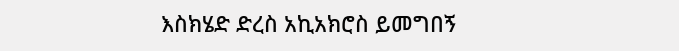እስክሄድ ድረስ አኪአክሮስ ይመግበኝ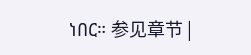ነበር። 参见章节 |